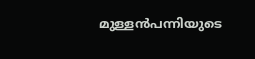മുള്ളൻപന്നിയുടെ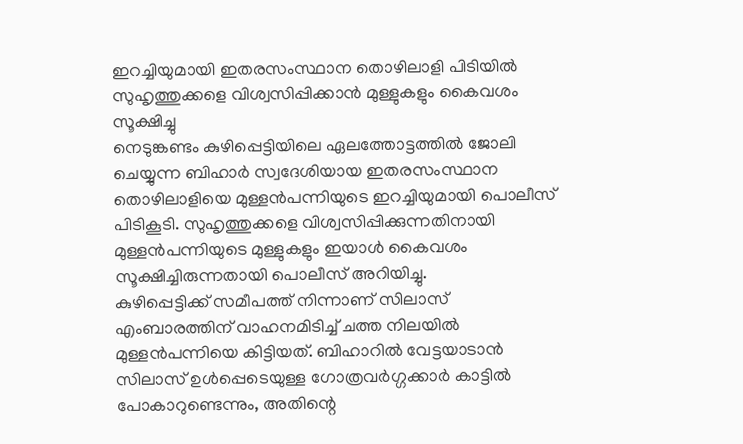ഇറച്ചിയുമായി ഇതരസംസ്ഥാന തൊഴിലാളി പിടിയിൽ
സുഹൃത്തുക്കളെ വിശ്വസിപ്പിക്കാൻ മുള്ളുകളും കൈവശം സൂക്ഷിച്ചു
നെടുങ്കണ്ടം കുഴിപ്പെട്ടിയിലെ ഏലത്തോട്ടത്തിൽ ജോലി ചെയ്യുന്ന ബിഹാർ സ്വദേശിയായ ഇതരസംസ്ഥാന തൊഴിലാളിയെ മുള്ളൻപന്നിയുടെ ഇറച്ചിയുമായി പൊലീസ് പിടികൂടി. സുഹൃത്തുക്കളെ വിശ്വസിപ്പിക്കുന്നതിനായി മുള്ളൻപന്നിയുടെ മുള്ളുകളും ഇയാൾ കൈവശം സൂക്ഷിച്ചിരുന്നതായി പൊലീസ് അറിയിച്ചു.
കുഴിപ്പെട്ടിക്ക് സമീപത്ത് നിന്നാണ് സിലാസ് എംബാരത്തിന് വാഹനമിടിച്ച് ചത്ത നിലയിൽ മുള്ളൻപന്നിയെ കിട്ടിയത്. ബിഹാറിൽ വേട്ടയാടാൻ സിലാസ് ഉൾപ്പെടെയുള്ള ഗോത്രവർഗ്ഗക്കാർ കാട്ടിൽ പോകാറുണ്ടെന്നും, അതിന്റെ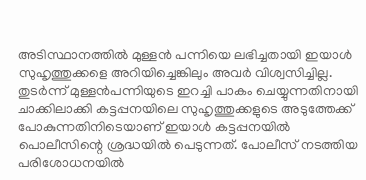അടിസ്ഥാനത്തിൽ മുള്ളൻ പന്നിയെ ലഭിച്ചതായി ഇയാൾ സുഹൃത്തുക്കളെ അറിയിച്ചെങ്കിലും അവർ വിശ്വസിച്ചില്ല.
തുടർന്ന് മുള്ളൻപന്നിയുടെ ഇറച്ചി പാകം ചെയ്യുന്നതിനായി ചാക്കിലാക്കി കട്ടപ്പനയിലെ സുഹൃത്തുക്കളുടെ അടുത്തേക്ക് പോകുന്നതിനിടെയാണ് ഇയാൾ കട്ടപ്പനയിൽ പൊലീസിന്റെ ശ്രദ്ധയിൽ പെടുന്നത്. പോലീസ് നടത്തിയ പരിശോധനയിൽ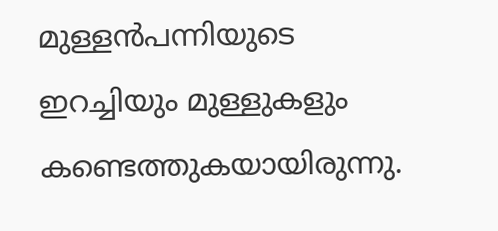മുള്ളൻപന്നിയുടെ ഇറച്ചിയും മുള്ളുകളും കണ്ടെത്തുകയായിരുന്നു.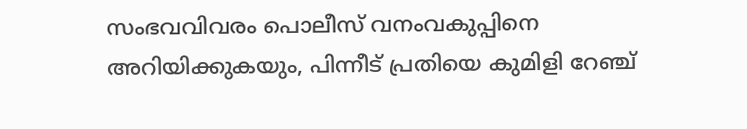സംഭവവിവരം പൊലീസ് വനംവകുപ്പിനെ അറിയിക്കുകയും, പിന്നീട് പ്രതിയെ കുമിളി റേഞ്ച്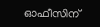ഓഫീസിന്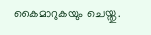കൈമാറുകയും ചെയ്തു.